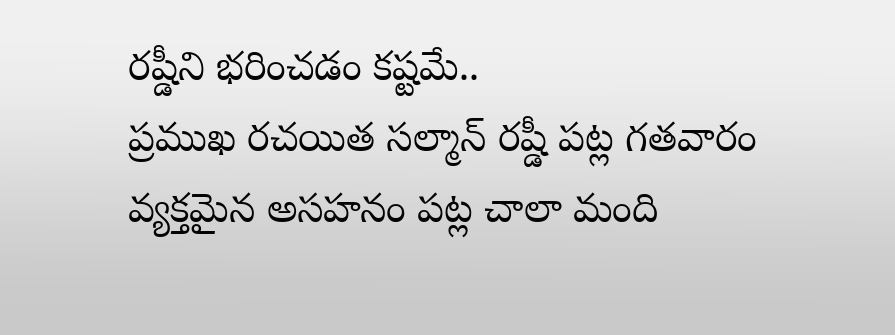రష్డీని భరించడం కష్టమే..
ప్రముఖ రచయిత సల్మాన్ రష్డీ పట్ల గతవారం వ్యక్తమైన అసహనం పట్ల చాలా మంది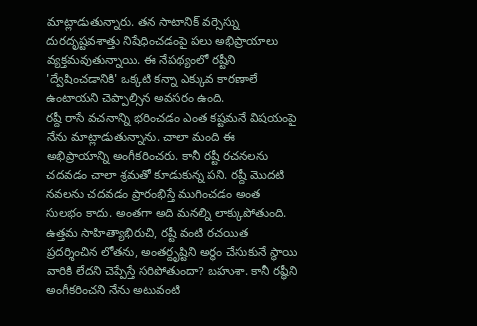మాట్లాడుతున్నారు. తన సాటానిక్ వర్సెస్ను దురదృష్టవశాత్తు నిషేధించడంపై పలు అభిప్రాయాలు వ్యక్తమవుతున్నాయి. ఈ నేపథ్యంలో రష్టీని 'ద్వేషించడానికి' ఒక్కటి కన్నా ఎక్కువ కారణాలే ఉంటాయని చెప్పాల్సిన అవసరం ఉంది.
రష్దీ రాసే వచనాన్ని భరించడం ఎంత కష్టమనే విషయంపై నేను మాట్లాడుతున్నాను. చాలా మంది ఈ అభిప్రాయాన్ని అంగీకరించరు. కానీ రష్టీ రచనలను చదవడం చాలా శ్రమతో కూడుకున్న పని. రష్దీ మొదటి నవలను చదవడం ప్రారంభిస్తే ముగించడం అంత సులభం కాదు. అంతగా అది మనల్ని లాక్కుపోతుంది.
ఉత్తమ సాహిత్యాభిరుచి, రష్టీ వంటి రచయిత ప్రదర్శించిన లోతను, అంతర్దృష్టిని అర్థం చేసుకునే స్థాయి వారికి లేదని చెప్పేస్తే సరిపోతుందా? బహుశా. కానీ రష్ధీని అంగీకరించని నేను అటువంటి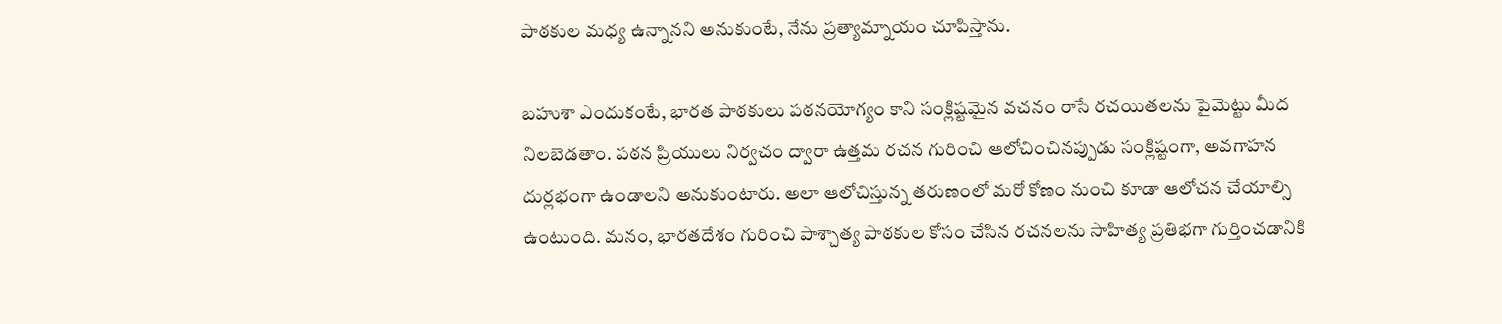పాఠకుల మధ్య ఉన్నానని అనుకుంటే, నేను ప్రత్యామ్నాయం చూపిస్తాను.

బహుశా ఎందుకంటే, భారత పాఠకులు పఠనయోగ్యం కాని సంక్లిష్టమైన వచనం రాసే రచయితలను పైమెట్టు మీద నిలబెడతాం. పఠన ప్రియులు నిర్వచం ద్వారా ఉత్తమ రచన గురించి ఆలోచించినప్పుడు సంక్లిష్టంగా, అవగాహన దుర్లభంగా ఉండాలని అనుకుంటారు. అలా ఆలోచిస్తున్న తరుణంలో మరో కోణం నుంచి కూడా ఆలోచన చేయాల్సి ఉంటుంది. మనం, భారతదేశం గురించి పాశ్చాత్య పాఠకుల కోసం చేసిన రచనలను సాహిత్య ప్రతిభగా గుర్తించడానికి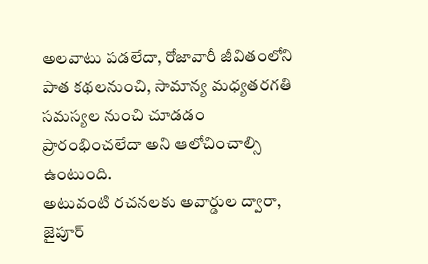అలవాటు పడలేదా, రోజావారీ జీవితంలోని పాత కథలనుంచి, సామాన్య మధ్యతరగతి సమస్యల నుంచి చూడడం ప్రారంభించలేదా అని ఆలోచించాల్సి ఉంటుంది.
అటువంటి రచనలకు అవార్డుల ద్వారా, జైపూర్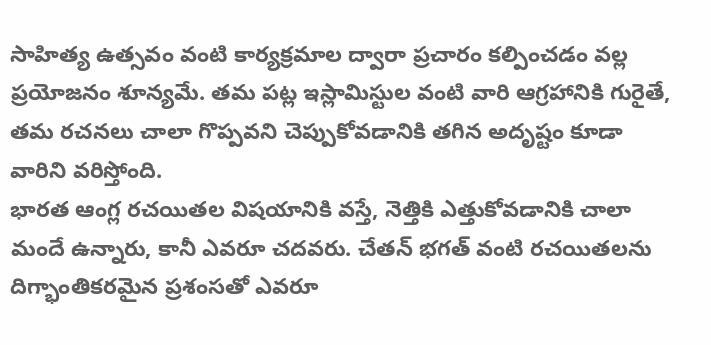సాహిత్య ఉత్సవం వంటి కార్యక్రమాల ద్వారా ప్రచారం కల్పించడం వల్ల ప్రయోజనం శూన్యమే. తమ పట్ల ఇస్లామిస్టుల వంటి వారి ఆగ్రహానికి గురైతే, తమ రచనలు చాలా గొప్పవని చెప్పుకోవడానికి తగిన అదృష్టం కూడా వారిని వరిస్తోంది.
భారత ఆంగ్ల రచయితల విషయానికి వస్తే, నెత్తికి ఎత్తుకోవడానికి చాలా మందే ఉన్నారు, కానీ ఎవరూ చదవరు. చేతన్ భగత్ వంటి రచయితలను దిగ్భాంతికరమైన ప్రశంసతో ఎవరూ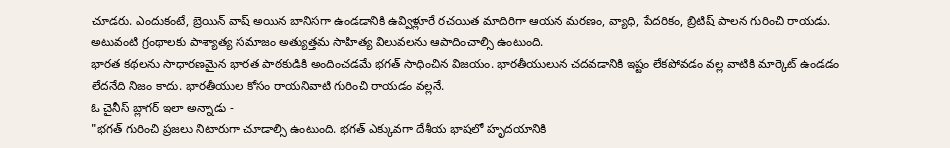చూడరు. ఎందుకంటే, బ్రెయిన్ వాష్ అయిన బానిసగా ఉండడానికి ఉవ్విళ్లూరే రచయిత మాదిరిగా ఆయన మరణం, వ్యాధి, పేదరికం, బ్రిటిష్ పాలన గురించి రాయడు. అటువంటి గ్రంథాలకు పాశ్యాత్య సమాజం అత్యుత్తమ సాహిత్య విలువలను ఆపాదించాల్సి ఉంటుంది.
భారత కథలను సాధారణమైన భారత పాఠకుడికి అందించడమే భగత్ సాధించిన విజయం. భారతీయులున చదవడానికి ఇష్టం లేకపోవడం వల్ల వాటికి మార్కెట్ ఉండడం లేదనేది నిజం కాదు. భారతీయుల కోసం రాయనివాటి గురించి రాయడం వల్లనే.
ఓ చైనీస్ బ్లాగర్ ఇలా అన్నాడు -
"భగత్ గురించి ప్రజలు నిటారుగా చూడాల్సి ఉంటుంది. భగత్ ఎక్కువగా దేశీయ భాషలో హృదయానికి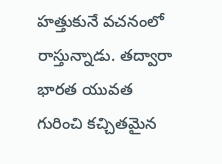హత్తుకునే వచనంలో రాస్తున్నాడు. తద్వారా భారత యువత గురించి కచ్చితమైన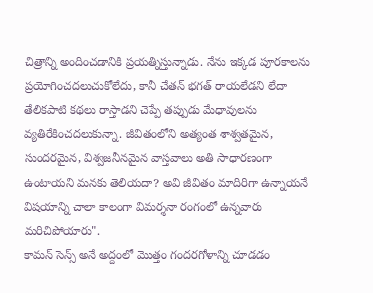చిత్రాన్ని అందించడానికి ప్రయత్నిస్తున్నాడు. నేను ఇక్కడ పూరకాలను ప్రయోగించదలుచుకోలేదు, కానీ చేతన్ భగత్ రాయలేడని లేదా తేలికపాటి కథలు రాస్తాడని చెప్పే తప్పుడు మేధావులను వ్యతిరేకించదలుకున్నా. జీవితంలోని అత్యంత శాశ్వతమైన, సుందరమైన, విశ్వజనీనమైన వాస్తవాలు అతి సాధారణంగా ఉంటాయని మనకు తెలియదా? అవి జీవితం మాదిరిగా ఉన్నాయనే విషయాన్ని చాలా కాలంగా విమర్శనా రంగంలో ఉన్నవారు మరిచిపోయారు".
కామన్ సెన్స్ అనే అద్దంలో మొత్తం గందరగోళాన్ని చూడడం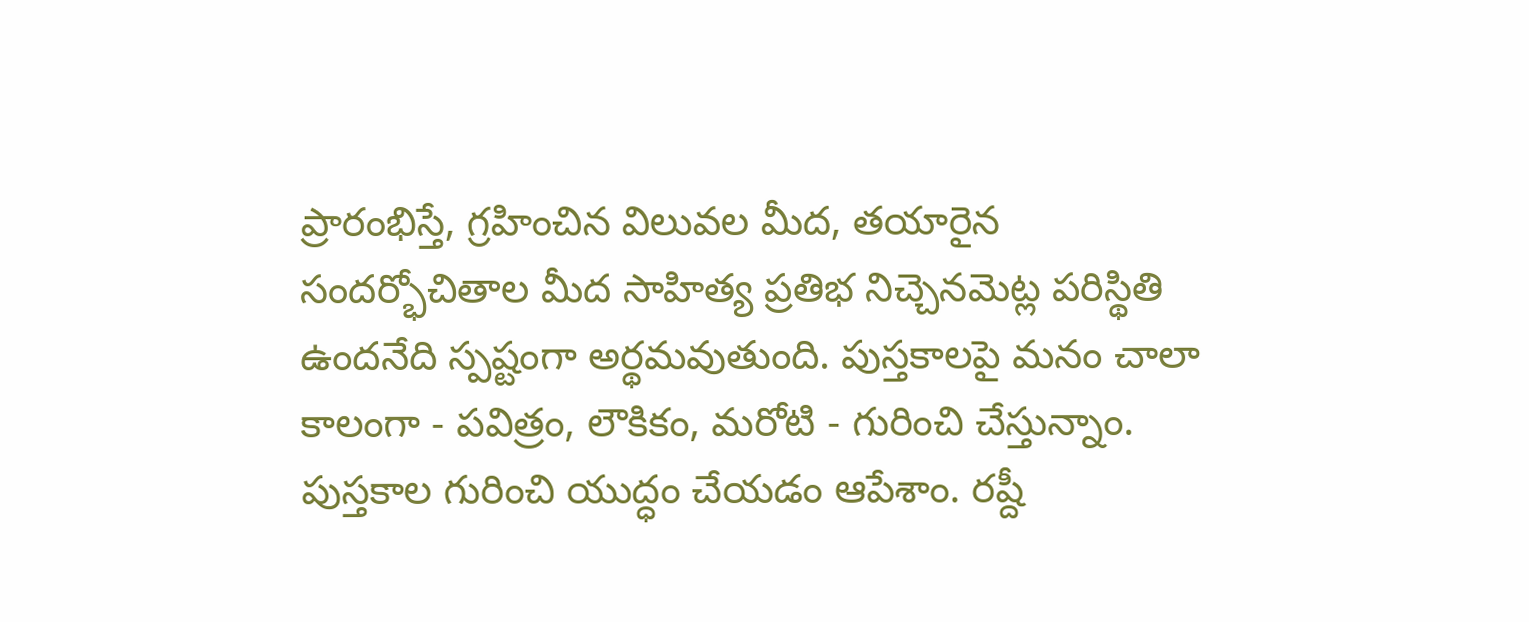ప్రారంభిస్తే, గ్రహించిన విలువల మీద, తయారైన సందర్భోచితాల మీద సాహిత్య ప్రతిభ నిచ్చెనమెట్ల పరిస్థితి ఉందనేది స్పష్టంగా అర్థమవుతుంది. పుస్తకాలపై మనం చాలా కాలంగా - పవిత్రం, లౌకికం, మరోటి - గురించి చేస్తున్నాం. పుస్తకాల గురించి యుద్ధం చేయడం ఆపేశాం. రష్దీ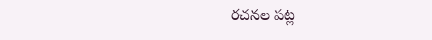రచనల పట్ల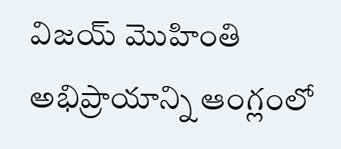విజయ్ మొహింతి అభిప్రాయాన్ని ఆంగ్లంలో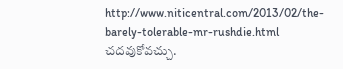http://www.niticentral.com/2013/02/the-barely-tolerable-mr-rushdie.html చదవుకోవచ్చు.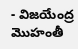- విజయేంద్ర మొహంతీ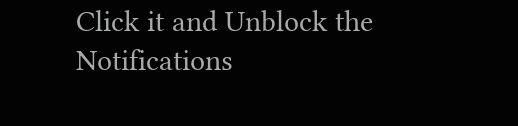Click it and Unblock the Notifications